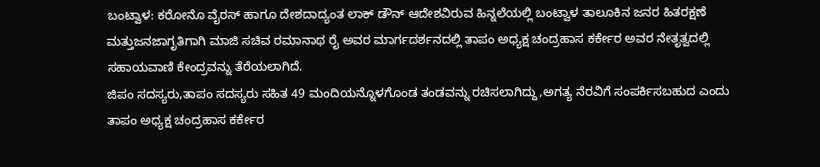ಬಂಟ್ವಾಳ: ಕರೋನೊ ವೈರಸ್ ಹಾಗೂ ದೇಶದಾದ್ಯಂತ ಲಾಕ್ ಡೌನ್ ಆದೇಶವಿರುವ ಹಿನ್ನಲೆಯಲ್ಲಿ ಬಂಟ್ವಾಳ ತಾಲೂಕಿನ ಜನರ ಹಿತರಕ್ಷಣೆ ಮತ್ತುಜನಜಾಗೃತಿಗಾಗಿ ಮಾಜಿ ಸಚಿವ ರಮಾನಾಥ ರೈ ಅವರ ಮಾರ್ಗದರ್ಶನದಲ್ಲಿ ತಾಪಂ ಅಧ್ಯಕ್ಷ ಚಂದ್ರಹಾಸ ಕರ್ಕೇರ ಅವರ ನೇತೃತ್ವದಲ್ಲಿ ಸಹಾಯವಾಣಿ ಕೇಂದ್ರವನ್ನು ತೆರೆಯಲಾಗಿದೆ.
ಜಿಪಂ ಸದಸ್ಯರು,ತಾಪಂ ಸದಸ್ಯರು ಸಹಿತ 49 ಮಂದಿಯನ್ನೊಳಗೊಂಡ ತಂಡವನ್ನು ರಚಿಸಲಾಗಿದ್ದು,ಅಗತ್ಯ ನೆರವಿಗೆ ಸಂಪರ್ಕಿಸಬಹುದ ಎಂದು ತಾಪಂ ಅಧ್ಯಕ್ಷ ಚಂದ್ರಹಾಸ ಕರ್ಕೇರ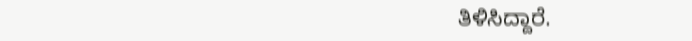ತಿಳಿಸಿದ್ದಾರೆ.